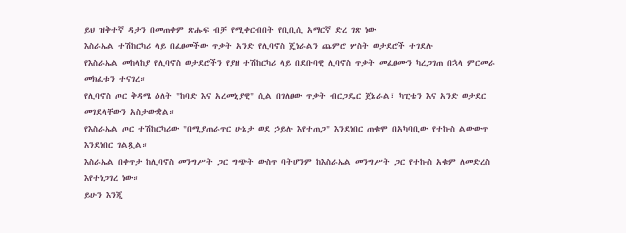ይህ ዝቅተኛ ዳታን በመጠቀም ጽሑፍ ብቻ የሚቀርብበት የቢቢሲ አማርኛ ድረ ገጽ ነው
እስራኤል ተሽከርካሪ ላይ በፈፀመችው ጥቃት አንድ የሊባኖስ ጄነራልን ጨምሮ ሦስት ወታደሮች ተገደሉ
የእስራኤል መከላከያ የሊባኖስ ወታደሮችን የያዘ ተሽከርካሪ ላይ በደቡባዊ ሊባኖስ ጥቃት መፈፀሙን ካረጋገጠ በኋላ ምርመራ መክፈቱን ተናገረ።
የሊባኖስ ጦር ቅዳሜ ዕለት "ከባድ እና አረመኒያዊ" ሲል በገለፀው ጥቃት ብርጋዴር ጀኔራል፣ ካፒቴን እና አንድ ወታደር መገደላቸውን አስታውቋል።
የእስራኤል ጦር ተሽከርካሪው "በሚያጠራጥር ሁኔታ ወደ ኃይሉ እየተጠጋ" እንደነበር ጠቁሞ በአካባቢው የተኩስ ልውውጥ እንደነበር ገልጿል።
እስራኤል በቀጥታ ከሊባኖስ መንግሥት ጋር ግጭት ውስጥ ባትሆንም ከእስራኤል መንግሥት ጋር የተኩስ አቁም ለመድረስ እየተነጋገረ ነው።
ይሁን እንጂ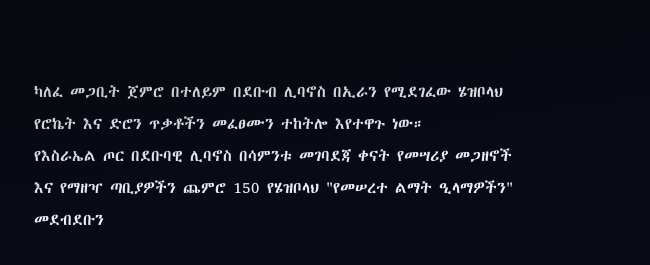ካለፈ መጋቢት ጀምሮ በተለይም በደቡብ ሊባኖስ በኢራን የሚደገፈው ሄዝቦላህ የሮኬት እና ድሮን ጥቃቶችን መፈፀሙን ተከትሎ እየተዋጉ ነው።
የእስራኤል ጦር በደቡባዊ ሊባኖስ በሳምንቱ መገባደጃ ቀናት የመሣሪያ መጋዘኖች እና የማዘዣ ጣቢያዎችን ጨምሮ 150 የሄዝቦላህ "የመሠረተ ልማት ዒላማዎችን" መደብደቡን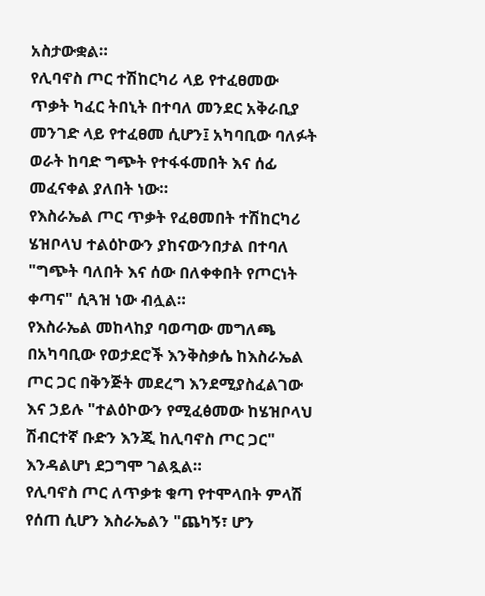አስታውቋል።
የሊባኖስ ጦር ተሽከርካሪ ላይ የተፈፀመው ጥቃት ካፈር ትበኒት በተባለ መንደር አቅራቢያ መንገድ ላይ የተፈፀመ ሲሆን፤ አካባቢው ባለፉት ወራት ከባድ ግጭት የተፋፋመበት እና ሰፊ መፈናቀል ያለበት ነው።
የእስራኤል ጦር ጥቃት የፈፀመበት ተሽከርካሪ ሄዝቦላህ ተልዕኮውን ያከናውንበታል በተባለ "ግጭት ባለበት እና ሰው በለቀቀበት የጦርነት ቀጣና" ሲጓዝ ነው ብሏል።
የእስራኤል መከላከያ ባወጣው መግለጫ በአካባቢው የወታደሮች እንቅስቃሴ ከእስራኤል ጦር ጋር በቅንጅት መደረግ እንደሚያስፈልገው እና ኃይሉ "ተልዕኮውን የሚፈፅመው ከሄዝቦላህ ሽብርተኛ ቡድን እንጂ ከሊባኖስ ጦር ጋር" እንዳልሆነ ደጋግሞ ገልጿል።
የሊባኖስ ጦር ለጥቃቱ ቁጣ የተሞላበት ምላሽ የሰጠ ሲሆን እስራኤልን "ጨካኝ፣ ሆን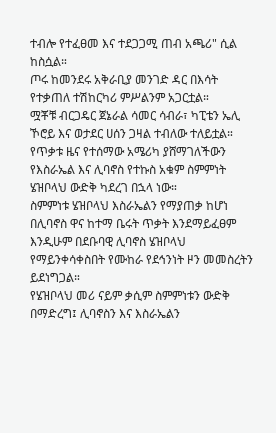ተብሎ የተፈፀመ እና ተደጋጋሚ ጠብ አጫሪ" ሲል ከስሷል።
ጦሩ ከመንደሩ አቅራቢያ መንገድ ዳር በእሳት የተቃጠለ ተሽከርካሪ ምሥልንም አጋርቷል።
ሟቾቹ ብርጋዴር ጀኔራል ሳመር ሳብራ፣ ካፒቴን ኤሊ ኾሮይ እና ወታደር ሀሰን ጋዛል ተብለው ተለይቷል።
የጥቃቱ ዜና የተሰማው አሜሪካ ያሸማገለችውን የእስራኤል እና ሊባኖስ የተኩስ አቁም ስምምነት ሄዝቦላህ ውድቅ ካደረገ በኋላ ነው።
ስምምነቱ ሄዝቦላህ እስራኤልን የማያጠቃ ከሆነ በሊባኖስ ዋና ከተማ ቤሩት ጥቃት እንደማይፈፀም እንዲሁም በደቡባዊ ሊባኖስ ሄዝቦላህ የማይንቀሳቀስበት የሙከራ የደኅንነት ዞን መመስረትን ይደነግጋል።
የሄዝቦላህ መሪ ናይም ቃሲም ስምምነቱን ውድቅ በማድረግ፤ ሊባኖስን እና እስራኤልን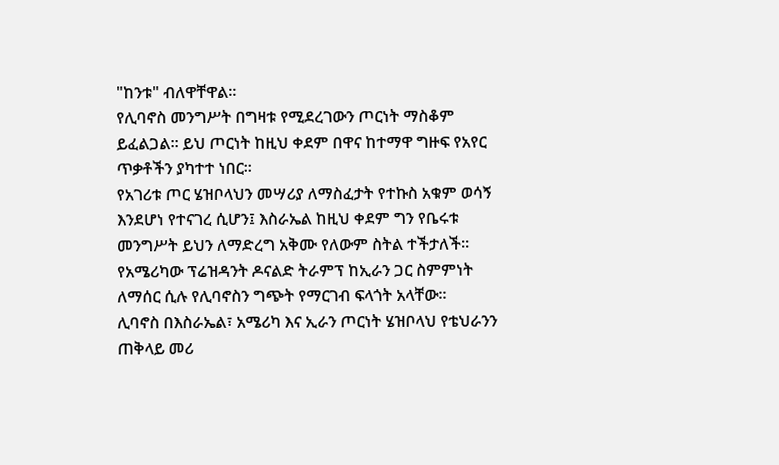"ከንቱ" ብለዋቸዋል።
የሊባኖስ መንግሥት በግዛቱ የሚደረገውን ጦርነት ማስቆም ይፈልጋል። ይህ ጦርነት ከዚህ ቀደም በዋና ከተማዋ ግዙፍ የአየር ጥቃቶችን ያካተተ ነበር።
የአገሪቱ ጦር ሄዝቦላህን መሣሪያ ለማስፈታት የተኩስ አቁም ወሳኝ እንደሆነ የተናገረ ሲሆን፤ እስራኤል ከዚህ ቀደም ግን የቤሩቱ መንግሥት ይህን ለማድረግ አቅሙ የለውም ስትል ተችታለች።
የአሜሪካው ፕሬዝዳንት ዶናልድ ትራምፕ ከኢራን ጋር ስምምነት ለማሰር ሲሉ የሊባኖስን ግጭት የማርገብ ፍላጎት አላቸው።
ሊባኖስ በእስራኤል፣ አሜሪካ እና ኢራን ጦርነት ሄዝቦላህ የቴህራንን ጠቅላይ መሪ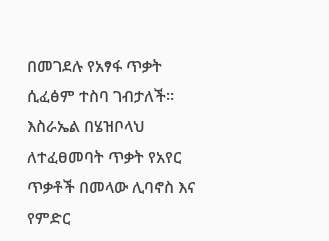በመገደሉ የአፃፋ ጥቃት ሲፈፅም ተስባ ገብታለች።
እስራኤል በሄዝቦላህ ለተፈፀመባት ጥቃት የአየር ጥቃቶች በመላው ሊባኖስ እና የምድር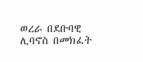ወረራ በደቡባዊ ሊባኖስ በመክፈት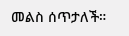መልስ ሰጥታለች።